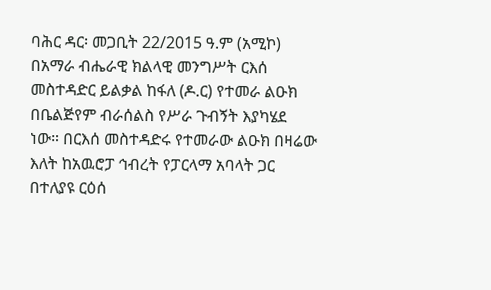ባሕር ዳር፡ መጋቢት 22/2015 ዓ.ም (አሚኮ) በአማራ ብሔራዊ ክልላዊ መንግሥት ርእሰ መስተዳድር ይልቃል ከፋለ (ዶ.ር) የተመራ ልዑክ በቤልጅየም ብራሰልስ የሥራ ጉብኝት እያካሄደ ነው። በርእሰ መስተዳድሩ የተመራው ልዑክ በዛሬው እለት ከአዉሮፓ ኅብረት የፓርላማ አባላት ጋር በተለያዩ ርዕሰ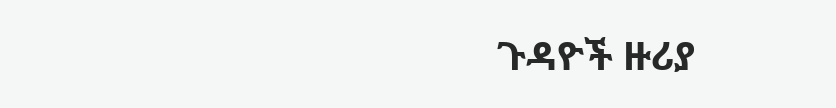ጉዳዮች ዙሪያ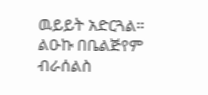ዉይይት አድርጓል። ልዑኩ በቤልጅየም ብራሰልስ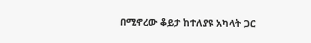በሚኖረው ቆይታ ከተለያዩ አካላት ጋር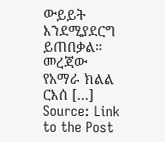ውይይት እንደሚያደርግ ይጠበቃል። መረጃው የአማራ ክልል ርእሰ […]
Source: Link to the Post